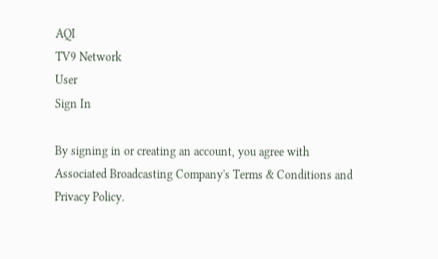AQI
TV9 Network
User
Sign In

By signing in or creating an account, you agree with Associated Broadcasting Company's Terms & Conditions and Privacy Policy.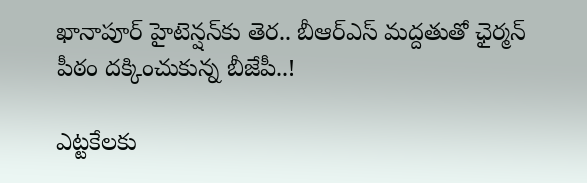ఖానాపూర్‌ హైటెన్షన్‌కు తెర.. బీఆర్ఎస్ మద్దతుతో ఛైర్మన్ పీఠం దక్కించుకున్న బీజేపీ..!

ఎట్టకేలకు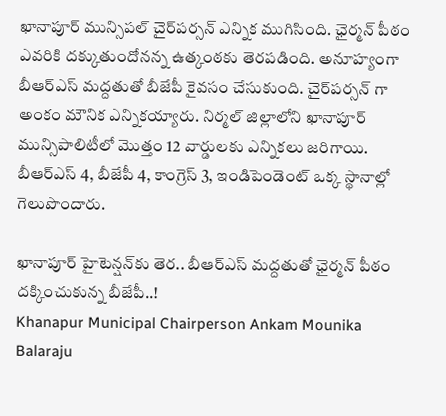ఖానాపూర్ మున్సిపల్ చైర్‌పర్సన్ ఎన్నిక ముగిసింది. ఛైర్మన్ పీఠం ఎవరికి దక్కుతుందోనన్న ఉత్కంఠకు తెరపడింది. అనూహ్యంగా బీఆర్ఎస్ మద్దతుతో బీజేపీ కైవసం చేసుకుంది. చైర్‌పర్సన్ గా అంకం మౌనిక ఎన్నికయ్యారు. నిర్మల్ జిల్లాలోని ఖానాపూర్ మున్సిపాలిటీలో మొత్తం 12 వార్డులకు ఎన్నికలు జరిగాయి. బీఆర్ఎస్ 4, బీజేపీ 4, కాంగ్రెస్ 3, ఇండిపెండెంట్ ఒక్క స్థానాల్లో గెలుపొందారు.

ఖానాపూర్‌ హైటెన్షన్‌కు తెర.. బీఆర్ఎస్ మద్దతుతో ఛైర్మన్ పీఠం దక్కించుకున్న బీజేపీ..!
Khanapur Municipal Chairperson Ankam Mounika
Balaraju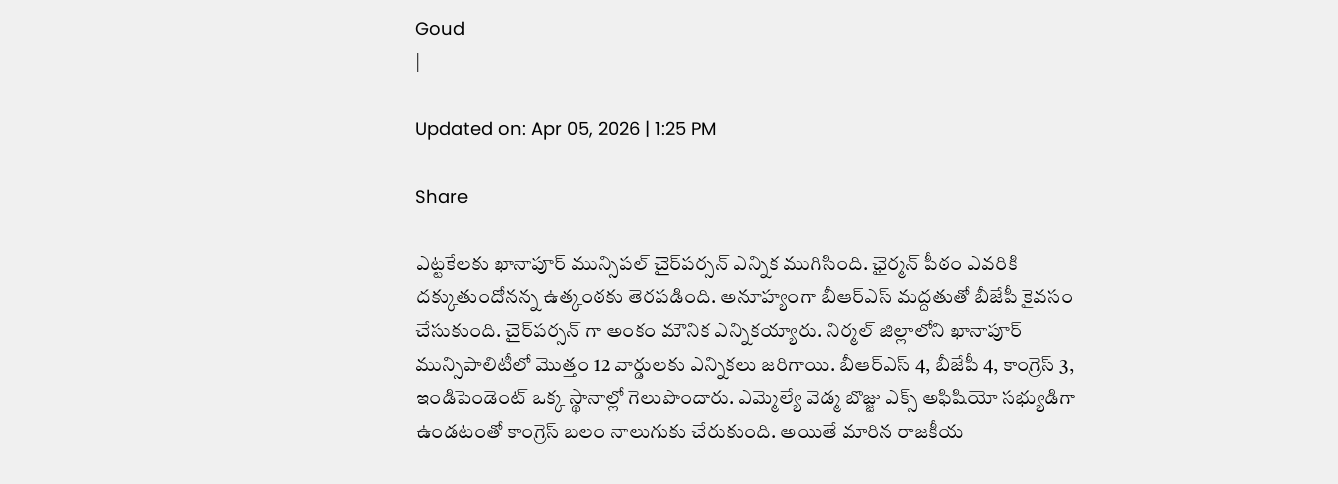Goud
|

Updated on: Apr 05, 2026 | 1:25 PM

Share

ఎట్టకేలకు ఖానాపూర్ మున్సిపల్ చైర్‌పర్సన్ ఎన్నిక ముగిసింది. ఛైర్మన్ పీఠం ఎవరికి దక్కుతుందోనన్న ఉత్కంఠకు తెరపడింది. అనూహ్యంగా బీఆర్ఎస్ మద్దతుతో బీజేపీ కైవసం చేసుకుంది. చైర్‌పర్సన్ గా అంకం మౌనిక ఎన్నికయ్యారు. నిర్మల్ జిల్లాలోని ఖానాపూర్ మున్సిపాలిటీలో మొత్తం 12 వార్డులకు ఎన్నికలు జరిగాయి. బీఆర్ఎస్ 4, బీజేపీ 4, కాంగ్రెస్ 3, ఇండిపెండెంట్ ఒక్క స్థానాల్లో గెలుపొందారు. ఎమ్మెల్యే వెడ్మ బొజ్జు ఎక్స్ అఫిషియో సభ్యుడిగా ఉండటంతో కాంగ్రెస్ బలం నాలుగుకు చేరుకుంది. అయితే మారిన రాజకీయ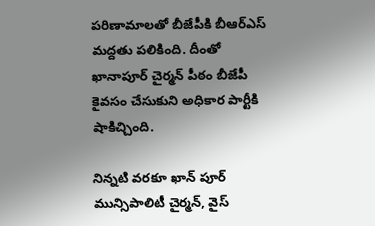పరిణామాలతో బీజేపీకి బీఆర్ఎస్ మద్దతు పలికింది. దీంతో ఖానాపూర్ చైర్మన్ పీఠం బీజేపీ కైవసం చేసుకుని అధికార పార్టీకి షాకిచ్చింది.

నిన్నటి వరకూ ఖాన్ పూర్ మున్సిపాలిటీ చైర్మన్, వైస్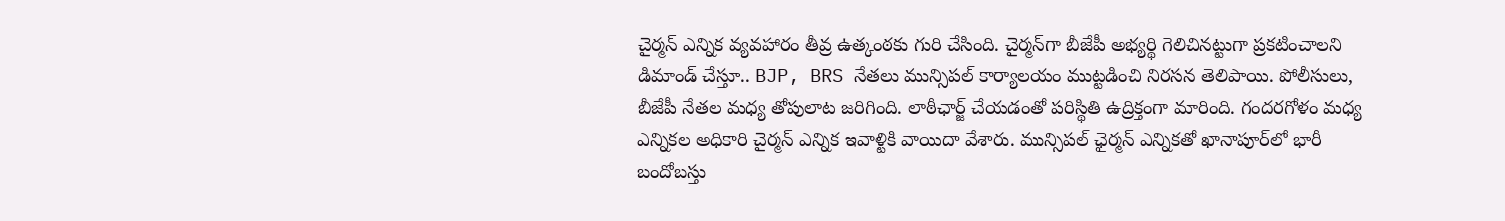చైర్మన్ ఎన్నిక వ్యవహారం తీవ్ర ఉత్కంఠకు గురి చేసింది. చైర్మన్‌గా బీజేపీ అభ్యర్థి గెలిచినట్టుగా ప్రకటించాలని డిమాండ్ చేస్తూ.. BJP, BRS నేతలు మున్సిపల్ కార్యాలయం ముట్టడించి నిరసన తెలిపాయి. పోలీసులు, బీజేపీ నేతల‌ మధ్య తోపులాట జరిగింది. లాఠీఛార్జ్ చేయడంతో పరిస్థితి ఉద్రిక్తంగా మారింది. గందరగోళం మధ్య ఎన్నికల అధికారి చైర్మన్‌ ఎన్నిక ఇవాళ్టికి వాయిదా వేశారు. మున్సిపల్ ఛైర్మన్‌ ఎన్నికతో ఖానాపూర్‌లో భారీ బందోబస్తు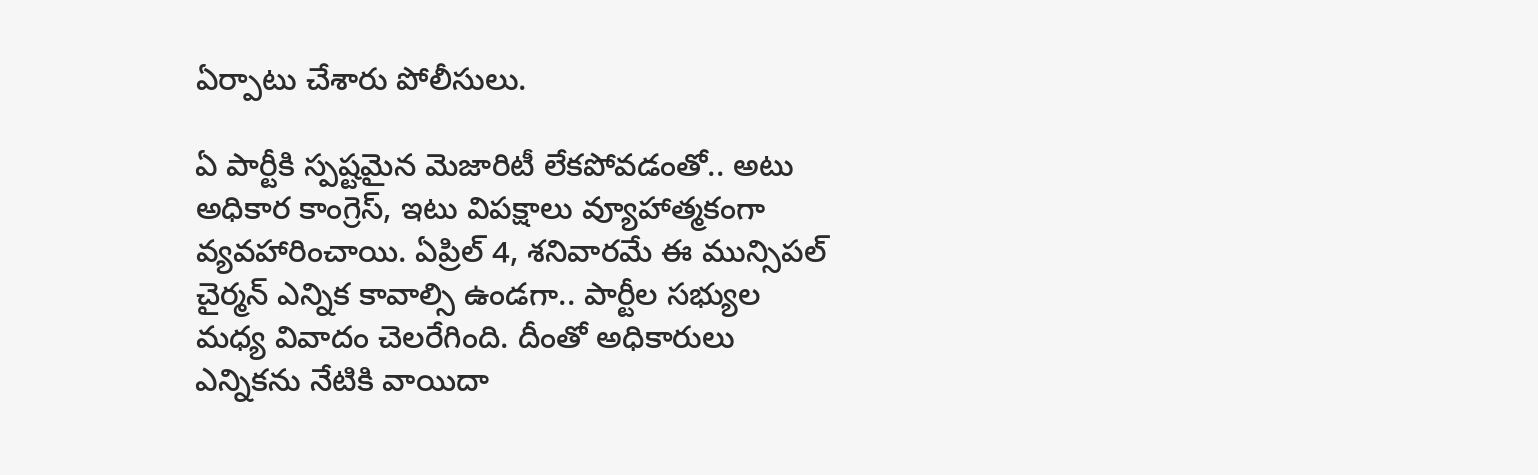ఏర్పాటు చేశారు పోలీసులు.

ఏ పార్టీకి స్పష్టమైన మెజారిటీ లేకపోవడంతో.. అటు అధికార కాంగ్రెస్, ఇటు విపక్షాలు వ్యూహాత్మకంగా వ్యవహారించాయి. ఏప్రిల్ 4, శనివారమే ఈ మున్సిపల్ చైర్మన్ ఎన్నిక కావాల్సి ఉండగా.. పార్టీల సభ్యుల మధ్య వివాదం చెలరేగింది. దీంతో అధికారులు ఎన్నికను నేటికి వాయిదా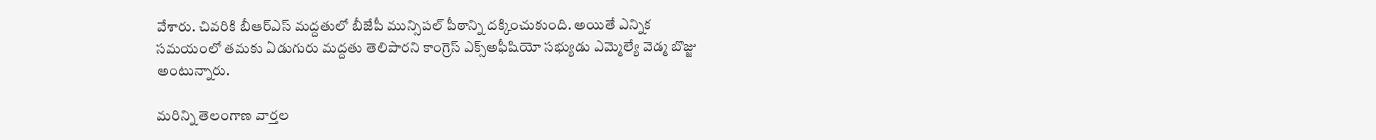వేశారు. చివరికి బీఆర్ఎస్ మద్దతులో బీజేపీ మున్సిపల్ పీఠాన్ని దక్కించుకుంది. అయితే ఎన్నిక సమయంలో తమకు ఏడుగురు మద్దతు తెలిపారని కాంగ్రెస్‌ ఎక్స్‌అఫీషియో సభ్యుడు ఎమ్మెల్యే వెడ్మ బొజ్జు అంటున్నారు.

మరిన్ని తెలంగాణ వార్తల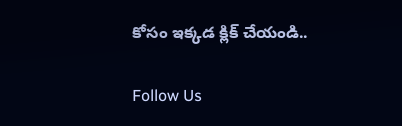కోసం ఇక్కడ క్లిక్ చేయండి..

Follow Us